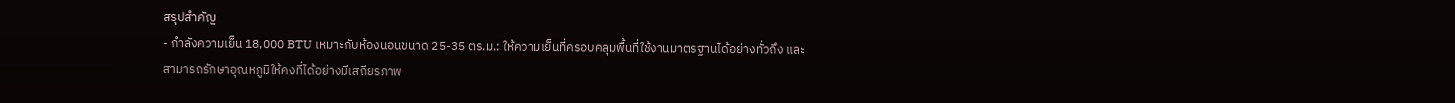สรุปสำคัญ
- กำลังความเย็น 18,000 BTU เหมาะกับห้องนอนขนาด 25-35 ตร.ม.: ให้ความเย็นที่ครอบคลุมพื้นที่ใช้งานมาตรฐานได้อย่างทั่วถึง และสามารถรักษาอุณหภูมิให้คงที่ได้อย่างมีเสถียรภาพ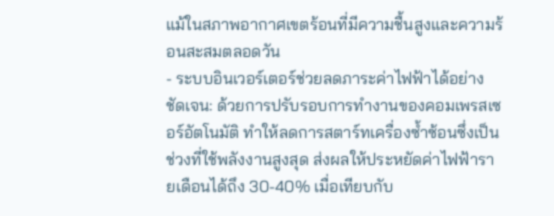แม้ในสภาพอากาศเขตร้อนที่มีความชื้นสูงและความร้อนสะสมตลอดวัน
- ระบบอินเวอร์เตอร์ช่วยลดภาระค่าไฟฟ้าได้อย่างชัดเจน: ด้วยการปรับรอบการทำงานของคอมเพรสเซอร์อัตโนมัติ ทำให้ลดการสตาร์ทเครื่องซ้ำซ้อนซึ่งเป็นช่วงที่ใช้พลังงานสูงสุด ส่งผลให้ประหยัดค่าไฟฟ้ารายเดือนได้ถึง 30-40% เมื่อเทียบกับ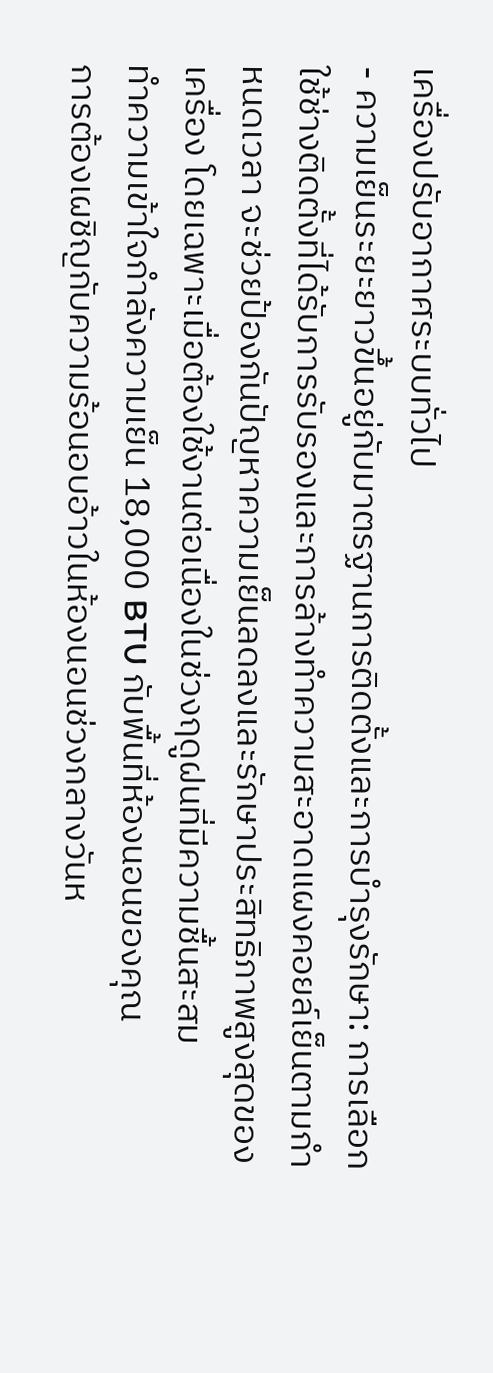เครื่องปรับอากาศระบบทั่วไป
- ความเย็นระยะยาวขึ้นอยู่กับมาตรฐานการติดตั้งและการบำรุงรักษา: การเลือกใช้ช่างติดตั้งที่ได้รับการรับรองและการล้างทำความสะอาดแผงคอยล์เย็นตามกำหนดเวลา จะช่วยป้องกันปัญหาความเย็นลดลงและรักษาประสิทธิภาพสูงสุดของเครื่อง โดยเฉพาะเมื่อต้องใช้งานต่อเนื่องในช่วงฤดูฝนที่มีความชื้นสะสม
ทำความเข้าใจกำลังความเย็น 18,000 BTU กับพื้นที่ห้องนอนของคุณ
การต้องเผชิญกับความร้อนอบอ้าวในห้องนอนช่วงกลางวันห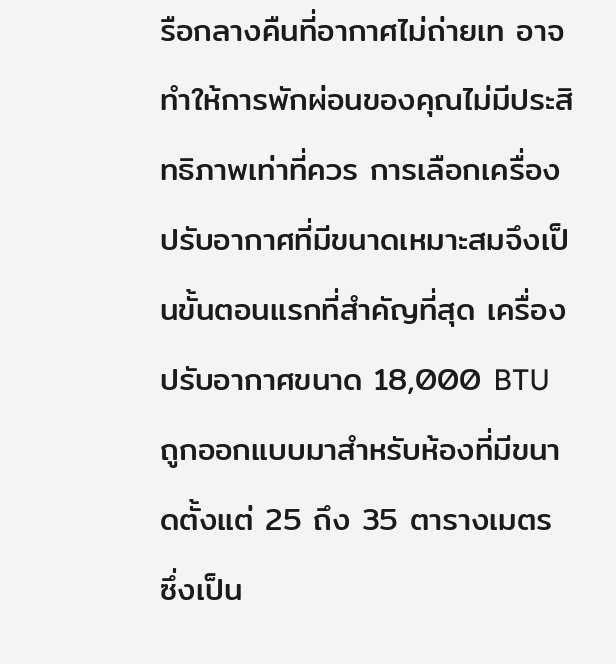รือกลางคืนที่อากาศไม่ถ่ายเท อาจทำให้การพักผ่อนของคุณไม่มีประสิทธิภาพเท่าที่ควร การเลือกเครื่องปรับอากาศที่มีขนาดเหมาะสมจึงเป็นขั้นตอนแรกที่สำคัญที่สุด เครื่องปรับอากาศขนาด 18,000 BTU ถูกออกแบบมาสำหรับห้องที่มีขนาดตั้งแต่ 25 ถึง 35 ตารางเมตร ซึ่งเป็น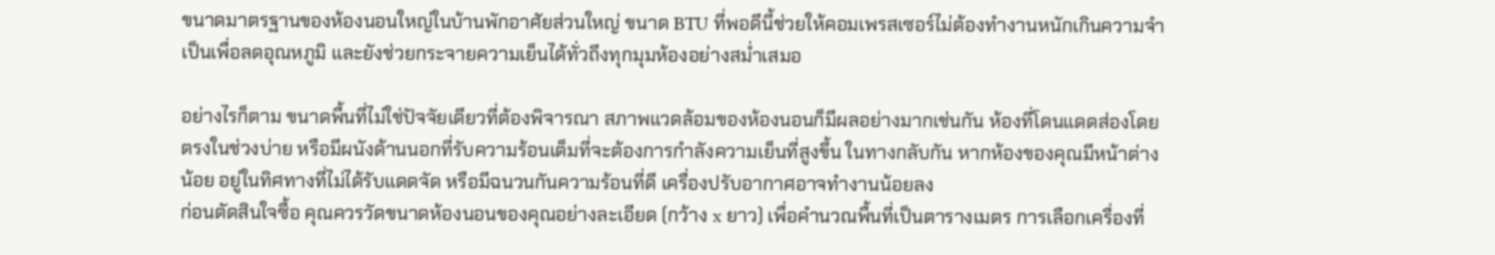ขนาดมาตรฐานของห้องนอนใหญ่ในบ้านพักอาศัยส่วนใหญ่ ขนาด BTU ที่พอดีนี้ช่วยให้คอมเพรสเซอร์ไม่ต้องทำงานหนักเกินความจำเป็นเพื่อลดอุณหภูมิ และยังช่วยกระจายความเย็นได้ทั่วถึงทุกมุมห้องอย่างสม่ำเสมอ

อย่างไรก็ตาม ขนาดพื้นที่ไม่ใช่ปัจจัยเดียวที่ต้องพิจารณา สภาพแวดล้อมของห้องนอนก็มีผลอย่างมากเช่นกัน ห้องที่โดนแดดส่องโดยตรงในช่วงบ่าย หรือมีผนังด้านนอกที่รับความร้อนเต็มที่จะต้องการกำลังความเย็นที่สูงขึ้น ในทางกลับกัน หากห้องของคุณมีหน้าต่างน้อย อยู่ในทิศทางที่ไม่ได้รับแดดจัด หรือมีฉนวนกันความร้อนที่ดี เครื่องปรับอากาศอาจทำงานน้อยลง
ก่อนตัดสินใจซื้อ คุณควรวัดขนาดห้องนอนของคุณอย่างละเอียด (กว้าง x ยาว) เพื่อคำนวณพื้นที่เป็นตารางเมตร การเลือกเครื่องที่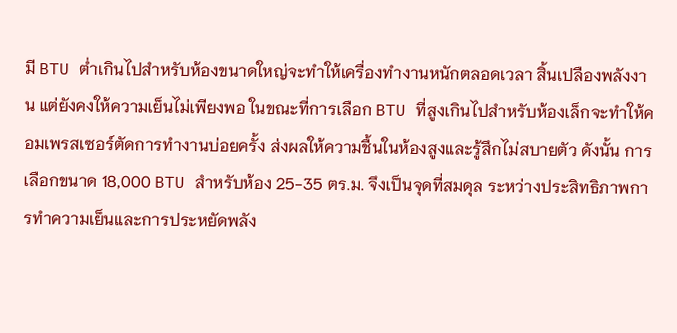มี BTU ต่ำเกินไปสำหรับห้องขนาดใหญ่จะทำให้เครื่องทำงานหนักตลอดเวลา สิ้นเปลืองพลังงาน แต่ยังคงให้ความเย็นไม่เพียงพอ ในขณะที่การเลือก BTU ที่สูงเกินไปสำหรับห้องเล็กจะทำให้คอมเพรสเซอร์ตัดการทำงานบ่อยครั้ง ส่งผลให้ความชื้นในห้องสูงและรู้สึกไม่สบายตัว ดังนั้น การเลือกขนาด 18,000 BTU สำหรับห้อง 25-35 ตร.ม. จึงเป็นจุดที่สมดุล ระหว่างประสิทธิภาพการทำความเย็นและการประหยัดพลัง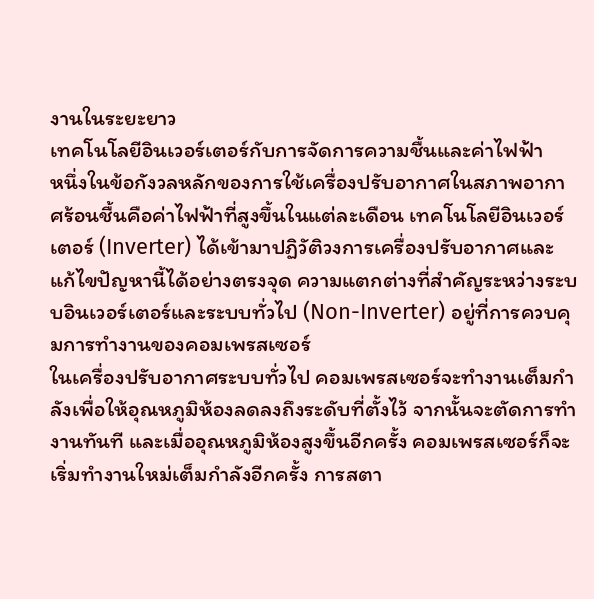งานในระยะยาว
เทคโนโลยีอินเวอร์เตอร์กับการจัดการความชื้นและค่าไฟฟ้า
หนึ่งในข้อกังวลหลักของการใช้เครื่องปรับอากาศในสภาพอากาศร้อนชื้นคือค่าไฟฟ้าที่สูงขึ้นในแต่ละเดือน เทคโนโลยีอินเวอร์เตอร์ (Inverter) ได้เข้ามาปฏิวัติวงการเครื่องปรับอากาศและแก้ไขปัญหานี้ได้อย่างตรงจุด ความแตกต่างที่สำคัญระหว่างระบบอินเวอร์เตอร์และระบบทั่วไป (Non-Inverter) อยู่ที่การควบคุมการทำงานของคอมเพรสเซอร์
ในเครื่องปรับอากาศระบบทั่วไป คอมเพรสเซอร์จะทำงานเต็มกำลังเพื่อให้อุณหภูมิห้องลดลงถึงระดับที่ตั้งไว้ จากนั้นจะตัดการทำงานทันที และเมื่ออุณหภูมิห้องสูงขึ้นอีกครั้ง คอมเพรสเซอร์ก็จะเริ่มทำงานใหม่เต็มกำลังอีกครั้ง การสตา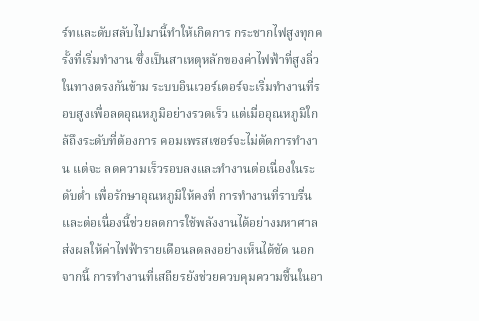ร์ทและดับสลับไปมานี้ทำให้เกิดการ กระชากไฟสูงทุกครั้งที่เริ่มทำงาน ซึ่งเป็นสาเหตุหลักของค่าไฟฟ้าที่สูงลิ่ว
ในทางตรงกันข้าม ระบบอินเวอร์เตอร์จะเริ่มทำงานที่รอบสูงเพื่อลดอุณหภูมิอย่างรวดเร็ว แต่เมื่ออุณหภูมิใกล้ถึงระดับที่ต้องการ คอมเพรสเซอร์จะไม่ตัดการทำงาน แต่จะ ลดความเร็วรอบลงและทำงานต่อเนื่องในระดับต่ำ เพื่อรักษาอุณหภูมิให้คงที่ การทำงานที่ราบรื่นและต่อเนื่องนี้ช่วยลดการใช้พลังงานได้อย่างมหาศาล ส่งผลให้ค่าไฟฟ้ารายเดือนลดลงอย่างเห็นได้ชัด นอกจากนี้ การทำงานที่เสถียรยังช่วยควบคุมความชื้นในอา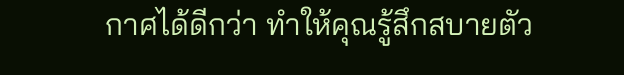กาศได้ดีกว่า ทำให้คุณรู้สึกสบายตัว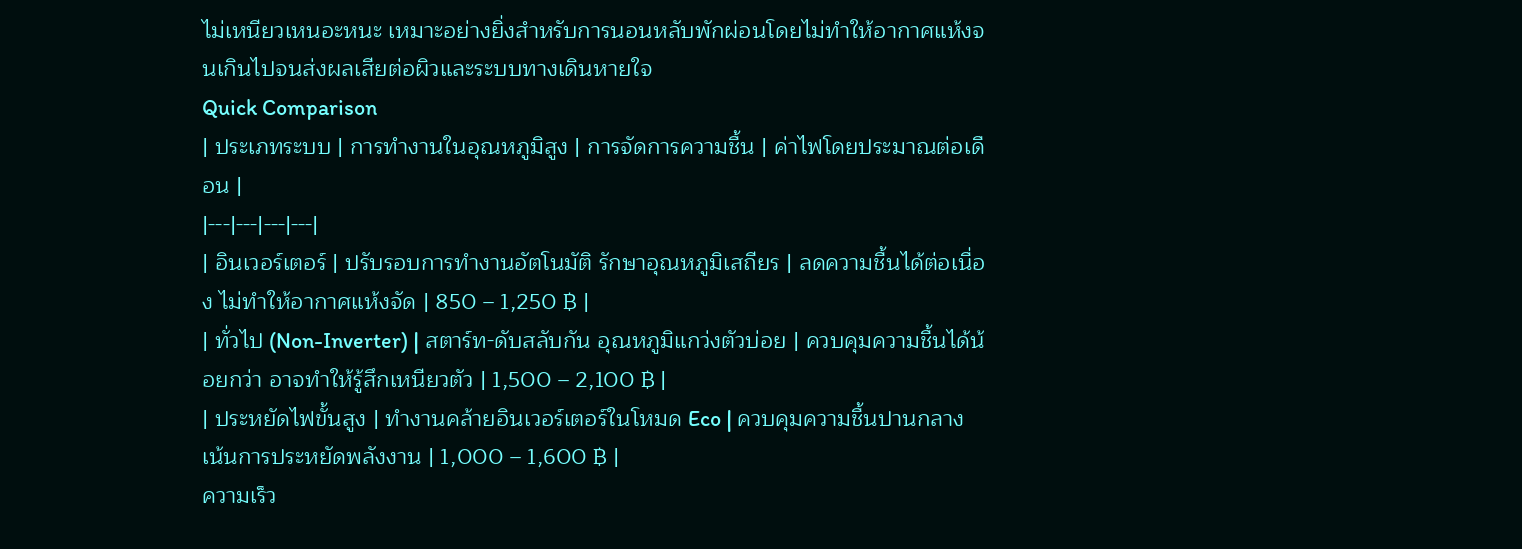ไม่เหนียวเหนอะหนะ เหมาะอย่างยิ่งสำหรับการนอนหลับพักผ่อนโดยไม่ทำให้อากาศแห้งจนเกินไปจนส่งผลเสียต่อผิวและระบบทางเดินหายใจ
Quick Comparison
| ประเภทระบบ | การทำงานในอุณหภูมิสูง | การจัดการความชื้น | ค่าไฟโดยประมาณต่อเดือน |
|---|---|---|---|
| อินเวอร์เตอร์ | ปรับรอบการทำงานอัตโนมัติ รักษาอุณหภูมิเสถียร | ลดความชื้นได้ต่อเนื่อง ไม่ทำให้อากาศแห้งจัด | 850 – 1,250 ฿ |
| ทั่วไป (Non-Inverter) | สตาร์ท-ดับสลับกัน อุณหภูมิแกว่งตัวบ่อย | ควบคุมความชื้นได้น้อยกว่า อาจทำให้รู้สึกเหนียวตัว | 1,500 – 2,100 ฿ |
| ประหยัดไฟขั้นสูง | ทำงานคล้ายอินเวอร์เตอร์ในโหมด Eco | ควบคุมความชื้นปานกลาง เน้นการประหยัดพลังงาน | 1,000 – 1,600 ฿ |
ความเร็ว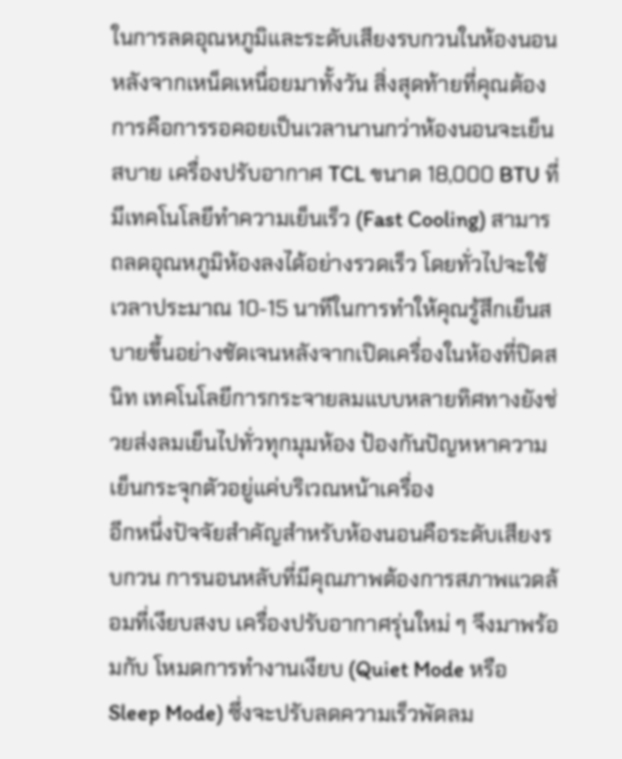ในการลดอุณหภูมิและระดับเสียงรบกวนในห้องนอน
หลังจากเหน็ดเหนื่อยมาทั้งวัน สิ่งสุดท้ายที่คุณต้องการคือการรอคอยเป็นเวลานานกว่าห้องนอนจะเย็นสบาย เครื่องปรับอากาศ TCL ขนาด 18,000 BTU ที่มีเทคโนโลยีทำความเย็นเร็ว (Fast Cooling) สามารถลดอุณหภูมิห้องลงได้อย่างรวดเร็ว โดยทั่วไปจะใช้เวลาประมาณ 10-15 นาทีในการทำให้คุณรู้สึกเย็นสบายขึ้นอย่างชัดเจนหลังจากเปิดเครื่องในห้องที่ปิดสนิท เทคโนโลยีการกระจายลมแบบหลายทิศทางยังช่วยส่งลมเย็นไปทั่วทุกมุมห้อง ป้องกันปัญหหาความเย็นกระจุกตัวอยู่แค่บริเวณหน้าเครื่อง
อีกหนึ่งปัจจัยสำคัญสำหรับห้องนอนคือระดับเสียงรบกวน การนอนหลับที่มีคุณภาพต้องการสภาพแวดล้อมที่เงียบสงบ เครื่องปรับอากาศรุ่นใหม่ ๆ จึงมาพร้อมกับ โหมดการทำงานเงียบ (Quiet Mode หรือ Sleep Mode) ซึ่งจะปรับลดความเร็วพัดลม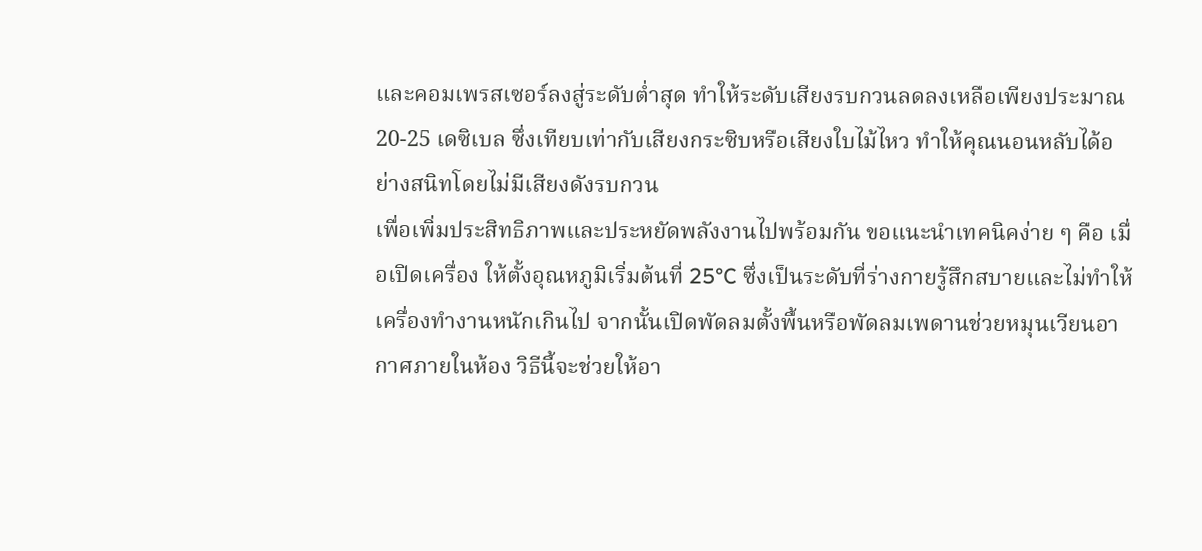และคอมเพรสเซอร์ลงสู่ระดับต่ำสุด ทำให้ระดับเสียงรบกวนลดลงเหลือเพียงประมาณ 20-25 เดซิเบล ซึ่งเทียบเท่ากับเสียงกระซิบหรือเสียงใบไม้ไหว ทำให้คุณนอนหลับได้อย่างสนิทโดยไม่มีเสียงดังรบกวน
เพื่อเพิ่มประสิทธิภาพและประหยัดพลังงานไปพร้อมกัน ขอแนะนำเทคนิคง่าย ๆ คือ เมื่อเปิดเครื่อง ให้ตั้งอุณหภูมิเริ่มต้นที่ 25°C ซึ่งเป็นระดับที่ร่างกายรู้สึกสบายและไม่ทำให้เครื่องทำงานหนักเกินไป จากนั้นเปิดพัดลมตั้งพื้นหรือพัดลมเพดานช่วยหมุนเวียนอากาศภายในห้อง วิธีนี้จะช่วยให้อา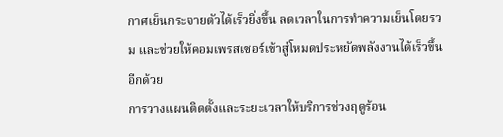กาศเย็นกระจายตัวได้เร็วยิ่งขึ้น ลดเวลาในการทำความเย็นโดยรวม และช่วยให้คอมเพรสเซอร์เข้าสู่โหมดประหยัดพลังงานได้เร็วขึ้นอีกด้วย
การวางแผนติดตั้งและระยะเวลาให้บริการช่วงฤดูร้อน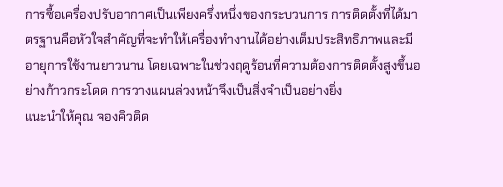การซื้อเครื่องปรับอากาศเป็นเพียงครึ่งหนึ่งของกระบวนการ การติดตั้งที่ได้มาตรฐานคือหัวใจสำคัญที่จะทำให้เครื่องทำงานได้อย่างเต็มประสิทธิภาพและมีอายุการใช้งานยาวนาน โดยเฉพาะในช่วงฤดูร้อนที่ความต้องการติดตั้งสูงขึ้นอย่างก้าวกระโดด การวางแผนล่วงหน้าจึงเป็นสิ่งจำเป็นอย่างยิ่ง
แนะนำให้คุณ จองคิวติด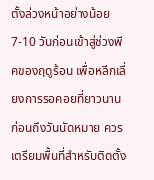ตั้งล่วงหน้าอย่างน้อย 7-10 วันก่อนเข้าสู่ช่วงพีคของฤดูร้อน เพื่อหลีกเลี่ยงการรอคอยที่ยาวนาน ก่อนถึงวันนัดหมาย ควรเตรียมพื้นที่สำหรับติดตั้ง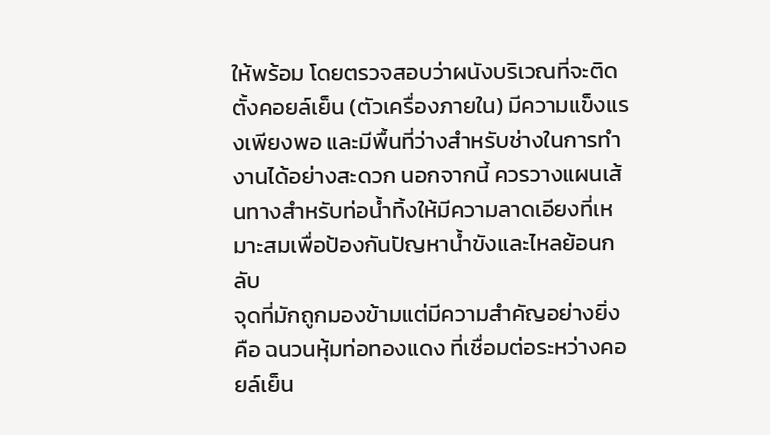ให้พร้อม โดยตรวจสอบว่าผนังบริเวณที่จะติดตั้งคอยล์เย็น (ตัวเครื่องภายใน) มีความแข็งแรงเพียงพอ และมีพื้นที่ว่างสำหรับช่างในการทำงานได้อย่างสะดวก นอกจากนี้ ควรวางแผนเส้นทางสำหรับท่อน้ำทิ้งให้มีความลาดเอียงที่เหมาะสมเพื่อป้องกันปัญหาน้ำขังและไหลย้อนกลับ
จุดที่มักถูกมองข้ามแต่มีความสำคัญอย่างยิ่งคือ ฉนวนหุ้มท่อทองแดง ที่เชื่อมต่อระหว่างคอยล์เย็น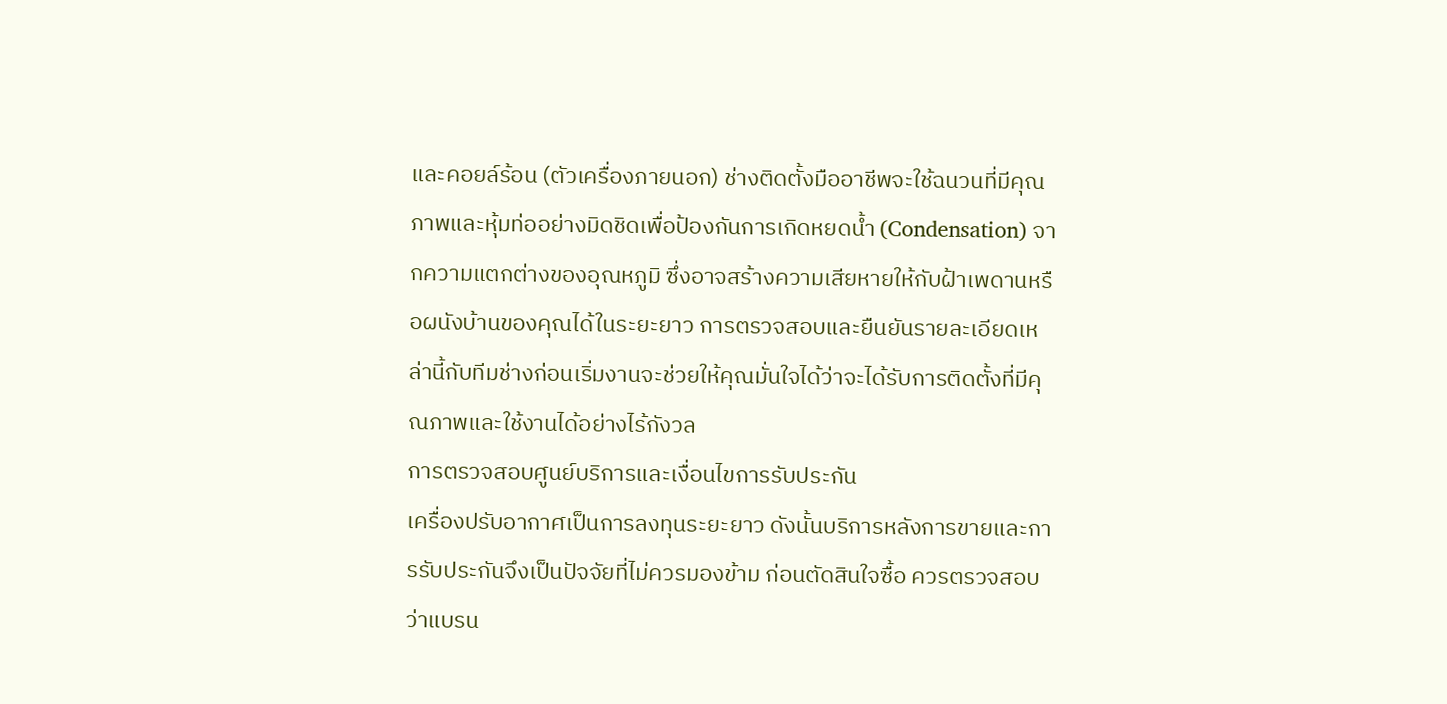และคอยล์ร้อน (ตัวเครื่องภายนอก) ช่างติดตั้งมืออาชีพจะใช้ฉนวนที่มีคุณภาพและหุ้มท่ออย่างมิดชิดเพื่อป้องกันการเกิดหยดน้ำ (Condensation) จากความแตกต่างของอุณหภูมิ ซึ่งอาจสร้างความเสียหายให้กับฝ้าเพดานหรือผนังบ้านของคุณได้ในระยะยาว การตรวจสอบและยืนยันรายละเอียดเหล่านี้กับทีมช่างก่อนเริ่มงานจะช่วยให้คุณมั่นใจได้ว่าจะได้รับการติดตั้งที่มีคุณภาพและใช้งานได้อย่างไร้กังวล
การตรวจสอบศูนย์บริการและเงื่อนไขการรับประกัน
เครื่องปรับอากาศเป็นการลงทุนระยะยาว ดังนั้นบริการหลังการขายและการรับประกันจึงเป็นปัจจัยที่ไม่ควรมองข้าม ก่อนตัดสินใจซื้อ ควรตรวจสอบว่าแบรน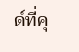ด์ที่คุ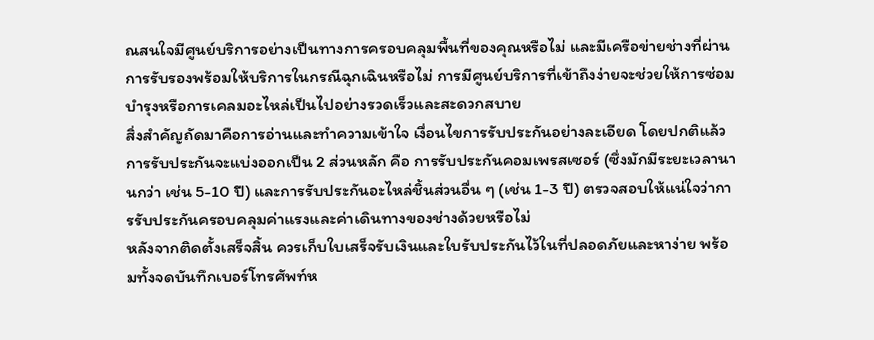ณสนใจมีศูนย์บริการอย่างเป็นทางการครอบคลุมพื้นที่ของคุณหรือไม่ และมีเครือข่ายช่างที่ผ่านการรับรองพร้อมให้บริการในกรณีฉุกเฉินหรือไม่ การมีศูนย์บริการที่เข้าถึงง่ายจะช่วยให้การซ่อมบำรุงหรือการเคลมอะไหล่เป็นไปอย่างรวดเร็วและสะดวกสบาย
สิ่งสำคัญถัดมาคือการอ่านและทำความเข้าใจ เงื่อนไขการรับประกันอย่างละเอียด โดยปกติแล้ว การรับประกันจะแบ่งออกเป็น 2 ส่วนหลัก คือ การรับประกันคอมเพรสเซอร์ (ซึ่งมักมีระยะเวลานานกว่า เช่น 5-10 ปี) และการรับประกันอะไหล่ชิ้นส่วนอื่น ๆ (เช่น 1-3 ปี) ตรวจสอบให้แน่ใจว่าการรับประกันครอบคลุมค่าแรงและค่าเดินทางของช่างด้วยหรือไม่
หลังจากติดตั้งเสร็จสิ้น ควรเก็บใบเสร็จรับเงินและใบรับประกันไว้ในที่ปลอดภัยและหาง่าย พร้อมทั้งจดบันทึกเบอร์โทรศัพท์ห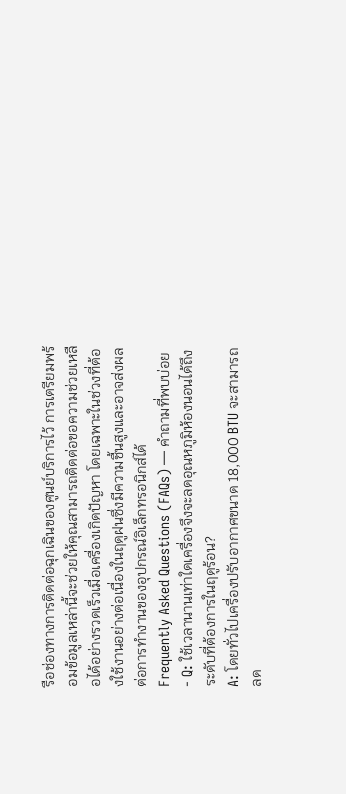รือช่องทางการติดต่อฉุกเฉินของศูนย์บริการไว้ การเตรียมพร้อมข้อมูลเหล่านี้จะช่วยให้คุณสามารถติดต่อขอความช่วยเหลือได้อย่างรวดเร็วเมื่อเครื่องเกิดปัญหา โดยเฉพาะในช่วงที่ต้องใช้งานอย่างต่อเนื่องในฤดูฝนซึ่งมีความชื้นสูงและอาจส่งผลต่อการทำงานของอุปกรณ์อิเล็กทรอนิกส์ได้
Frequently Asked Questions (FAQs) — คำถามที่พบบ่อย
- Q: ใช้เวลานานเท่าใดเครื่องจึงจะลดอุณหภูมิห้องนอนได้ถึงระดับที่ต้องการในฤดูร้อน?
A: โดยทั่วไปเครื่องปรับอากาศขนาด 18,000 BTU จะสามารถลด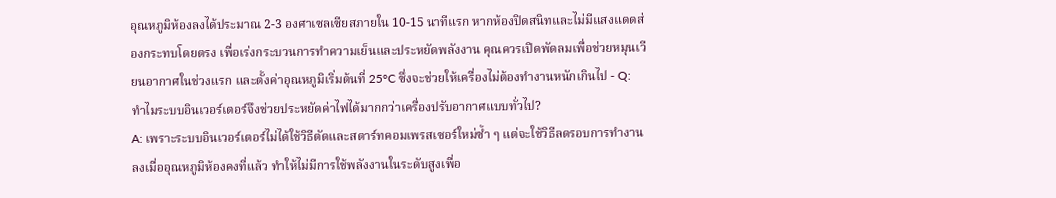อุณหภูมิห้องลงได้ประมาณ 2-3 องศาเซลเซียสภายใน 10-15 นาทีแรก หากห้องปิดสนิทและไม่มีแสงแดดส่องกระทบโดยตรง เพื่อเร่งกระบวนการทำความเย็นและประหยัดพลังงาน คุณควรเปิดพัดลมเพื่อช่วยหมุนเวียนอากาศในช่วงแรก และตั้งค่าอุณหภูมิเริ่มต้นที่ 25°C ซึ่งจะช่วยให้เครื่องไม่ต้องทำงานหนักเกินไป - Q: ทำไมระบบอินเวอร์เตอร์จึงช่วยประหยัดค่าไฟได้มากกว่าเครื่องปรับอากาศแบบทั่วไป?
A: เพราะระบบอินเวอร์เตอร์ไม่ได้ใช้วิธีตัดและสตาร์ทคอมเพรสเซอร์ใหม่ซ้ำ ๆ แต่จะใช้วิธีลดรอบการทำงานลงเมื่ออุณหภูมิห้องคงที่แล้ว ทำให้ไม่มีการใช้พลังงานในระดับสูงเพื่อ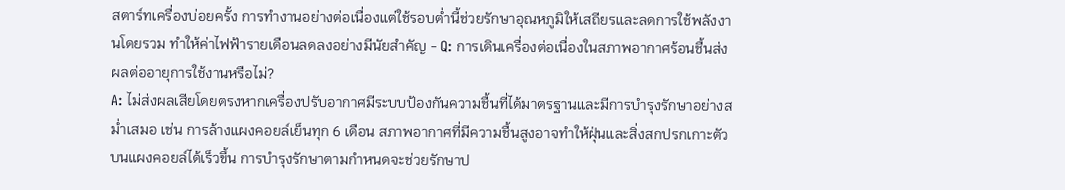สตาร์ทเครื่องบ่อยครั้ง การทำงานอย่างต่อเนื่องแต่ใช้รอบต่ำนี้ช่วยรักษาอุณหภูมิให้เสถียรและลดการใช้พลังงานโดยรวม ทำให้ค่าไฟฟ้ารายเดือนลดลงอย่างมีนัยสำคัญ - Q: การเดินเครื่องต่อเนื่องในสภาพอากาศร้อนชื้นส่งผลต่ออายุการใช้งานหรือไม่?
A: ไม่ส่งผลเสียโดยตรงหากเครื่องปรับอากาศมีระบบป้องกันความชื้นที่ได้มาตรฐานและมีการบำรุงรักษาอย่างสม่ำเสมอ เช่น การล้างแผงคอยล์เย็นทุก 6 เดือน สภาพอากาศที่มีความชื้นสูงอาจทำให้ฝุ่นและสิ่งสกปรกเกาะตัวบนแผงคอยล์ได้เร็วขึ้น การบำรุงรักษาตามกำหนดจะช่วยรักษาป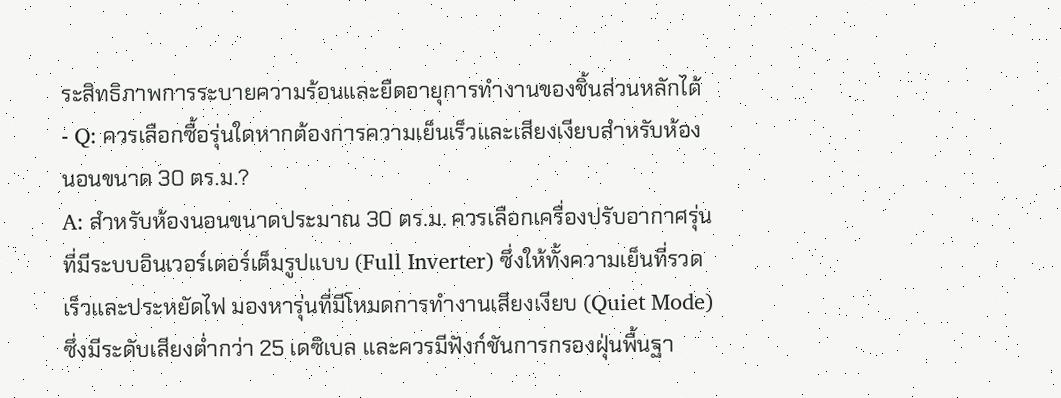ระสิทธิภาพการระบายความร้อนและยืดอายุการทำงานของชิ้นส่วนหลักได้ - Q: ควรเลือกซื้อรุ่นใดหากต้องการความเย็นเร็วและเสียงเงียบสำหรับห้องนอนขนาด 30 ตร.ม.?
A: สำหรับห้องนอนขนาดประมาณ 30 ตร.ม. ควรเลือกเครื่องปรับอากาศรุ่นที่มีระบบอินเวอร์เตอร์เต็มรูปแบบ (Full Inverter) ซึ่งให้ทั้งความเย็นที่รวดเร็วและประหยัดไฟ มองหารุ่นที่มีโหมดการทำงานเสียงเงียบ (Quiet Mode) ซึ่งมีระดับเสียงต่ำกว่า 25 เดซิเบล และควรมีฟังก์ชันการกรองฝุ่นพื้นฐา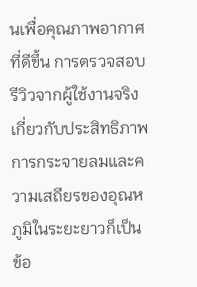นเพื่อคุณภาพอากาศที่ดีขึ้น การตรวจสอบรีวิวจากผู้ใช้งานจริงเกี่ยวกับประสิทธิภาพการกระจายลมและความเสถียรของอุณหภูมิในระยะยาวก็เป็นข้อ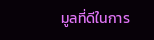มูลที่ดีในการ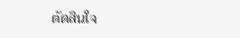ตัดสินใจ